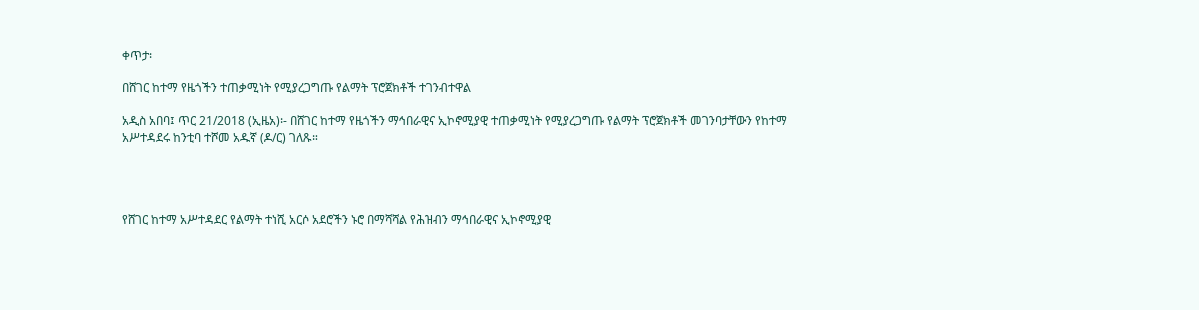ቀጥታ፡

በሸገር ከተማ የዜጎችን ተጠቃሚነት የሚያረጋግጡ የልማት ፕሮጀክቶች ተገንብተዋል

አዲስ አበባ፤ ጥር 21/2018 (ኢዜአ)፡- በሸገር ከተማ የዜጎችን ማኅበራዊና ኢኮኖሚያዊ ተጠቃሚነት የሚያረጋግጡ የልማት ፕሮጀክቶች መገንባታቸውን የከተማ አሥተዳደሩ ከንቲባ ተሾመ አዱኛ (ዶ/ር) ገለጹ።




የሸገር ከተማ አሥተዳደር የልማት ተነሺ አርሶ አደሮችን ኑሮ በማሻሻል የሕዝብን ማኅበራዊና ኢኮኖሚያዊ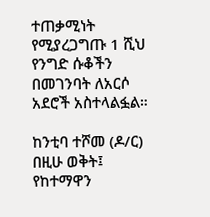ተጠቃሚነት የሚያረጋግጡ 1 ሺህ የንግድ ሱቆችን በመገንባት ለአርሶ አደሮች አስተላልፏል።

ከንቲባ ተሾመ (ዶ/ር) በዚሁ ወቅት፤ የከተማዋን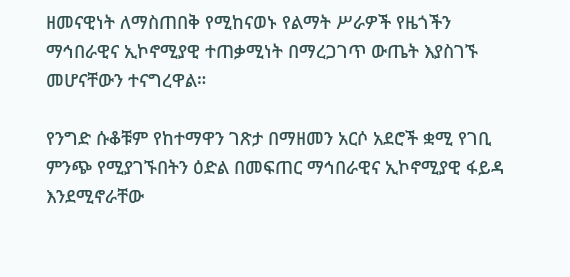ዘመናዊነት ለማስጠበቅ የሚከናወኑ የልማት ሥራዎች የዜጎችን ማኅበራዊና ኢኮኖሚያዊ ተጠቃሚነት በማረጋገጥ ውጤት እያስገኙ መሆናቸውን ተናግረዋል።

የንግድ ሱቆቹም የከተማዋን ገጽታ በማዘመን አርሶ አደሮች ቋሚ የገቢ ምንጭ የሚያገኙበትን ዕድል በመፍጠር ማኅበራዊና ኢኮኖሚያዊ ፋይዳ እንደሚኖራቸው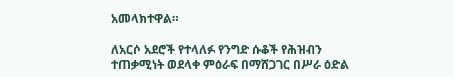አመላክተዋል።

ለአርሶ አደሮች የተላለፉ የንግድ ሱቆች የሕዝብን ተጠቃሚነት ወደላቀ ምዕራፍ በማሸጋገር በሥራ ዕድል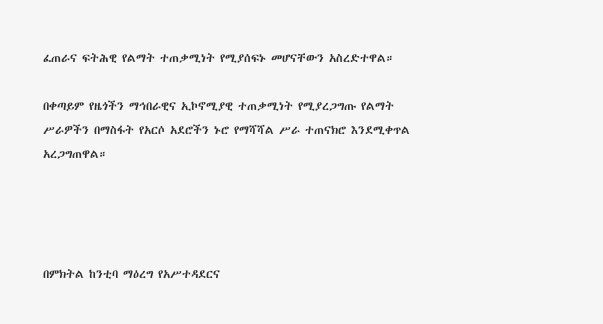ፈጠራና ፍትሕዊ የልማት ተጠቃሚነት የሚያሰፍኑ መሆናቸውን አስረድተዋል።

በቀጣይም የዜጎችን ማኅበራዊና ኢኮኖሚያዊ ተጠቃሚነት የሚያረጋግጡ የልማት ሥራዎችን በማስፋት የአርሶ አደሮችን ኑሮ የማሻሻል ሥራ ተጠናክሮ እንደሚቀጥል አረጋግጠዋል።




በምክትል ከንቲባ ማዕረግ የአሥተዳደርና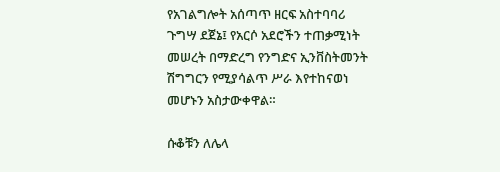የአገልግሎት አሰጣጥ ዘርፍ አስተባባሪ ጉግሣ ደጀኔ፤ የአርሶ አደሮችን ተጠቃሚነት መሠረት በማድረግ የንግድና ኢንቨስትመንት ሽግግርን የሚያሳልጥ ሥራ እየተከናወነ መሆኑን አስታውቀዋል።

ሱቆቹን ለሌላ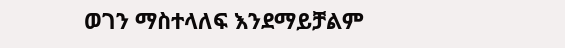ወገን ማስተላለፍ እንደማይቻልም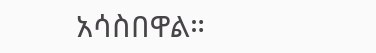አሳስበዋል።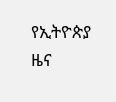የኢትዮጵያ ዜና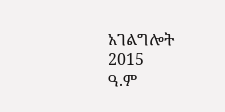አገልግሎት
2015
ዓ.ም